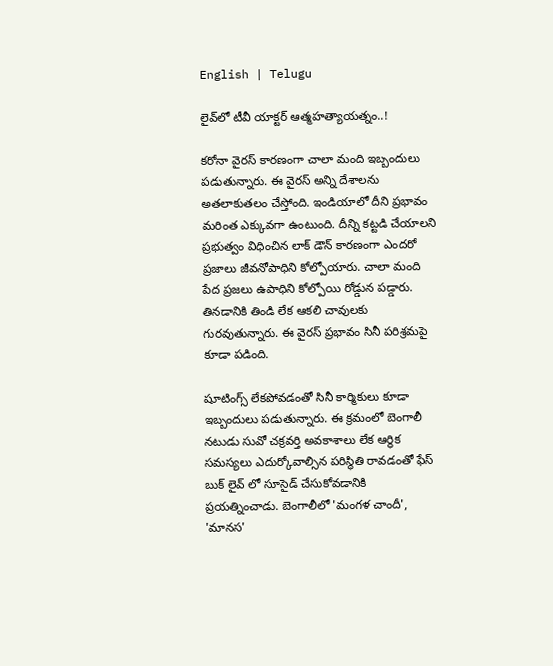English | Telugu

లైవ్‌లో టీవీ యాక్ట‌ర్‌ ఆత్మహత్యాయత్నం..!

కరోనా వైరస్ కారణంగా చాలా మంది ఇబ్బందులు పడుతున్నారు. ఈ వైరస్ అన్ని దేశాలను అతలాకుతలం చేస్తోంది. ఇండియాలో దీని ప్రభావం మరింత ఎక్కువగా ఉంటుంది. దీన్ని కట్టడి చేయాలని ప్రభుత్వం విధించిన లాక్ డౌన్ కారణంగా ఎందరో ప్రజాలు జీవనోపాధిని కోల్పోయారు. చాలా మంది పేద ప్రజలు ఉపాధిని కోల్పోయి రోడ్డున పడ్డారు. తినడానికి తిండి లేక ఆకలి చావులకు గురవుతున్నారు. ఈ వైరస్ ప్రభావం సినీ పరిశ్రమపై కూడా పడింది.

షూటింగ్స్ లేకపోవడంతో సినీ కార్మికులు కూడా ఇబ్బందులు పడుతున్నారు. ఈ క్రమంలో బెంగాలీ నటుడు సువో చక్రవర్తి అవకాశాలు లేక ఆర్థిక‌ సమస్యలు ఎదుర్కోవాల్సిన పరిస్థితి రావడంతో ఫేస్ బుక్ లైవ్ లో సూసైడ్ చేసుకోవడానికి ప్రయత్నించాడు. బెంగాలీలో 'మంగళ చాందీ', 'మానస'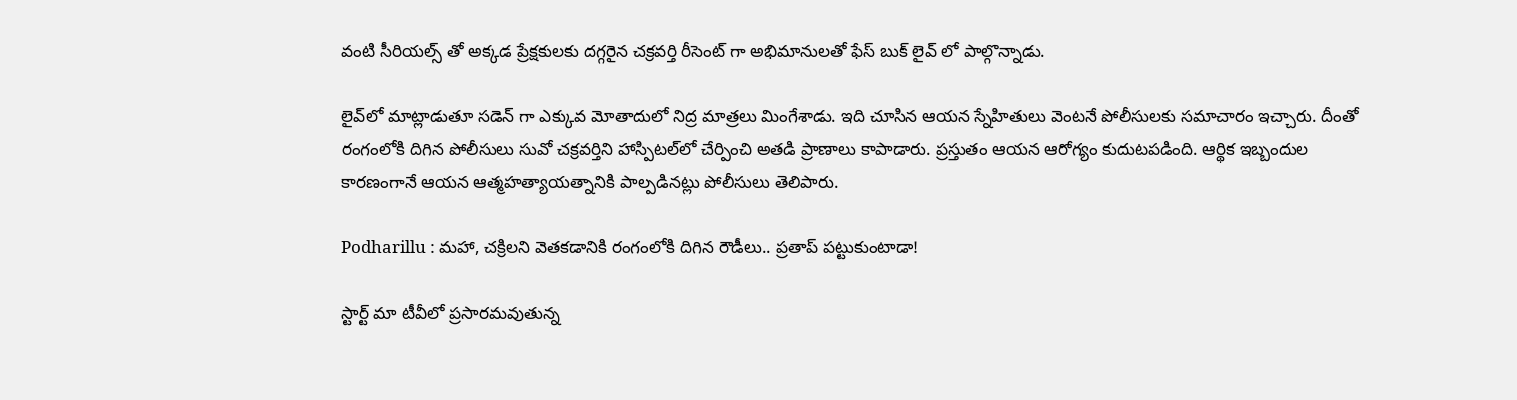వంటి సీరియల్స్ తో అక్కడ ప్రేక్షకులకు దగ్గరైన చక్రవర్తి రీసెంట్ గా అభిమానులతో ఫేస్ బుక్ లైవ్ లో పాల్గొన్నాడు.

లైవ్‌లో మాట్లాడుతూ సడెన్ గా ఎక్కువ మోతాదులో నిద్ర మాత్రలు మింగేశాడు. ఇది చూసిన ఆయన స్నేహితులు వెంటనే పోలీసులకు సమాచారం ఇచ్చారు. దీంతో రంగంలోకి దిగిన పోలీసులు సువో చక్రవర్తిని హాస్పిటల్‌లో చేర్పించి అతడి ప్రాణాలు కాపాడారు. ప్రస్తుతం ఆయన ఆరోగ్యం కుదుటపడింది. ఆర్థిక‌ ఇబ్బందుల కారణంగానే ఆయన ఆత్మహత్యాయ‌త్నానికి పాల్పడినట్లు పోలీసులు తెలిపారు.

Podharillu : మహా, చక్రిలని వెతకడానికి రంగంలోకి దిగిన రౌడీలు.. ప్రతాప్ పట్టుకుంటాడా!

స్టార్ట్ మా టీవీలో ప్రసారమవుతున్న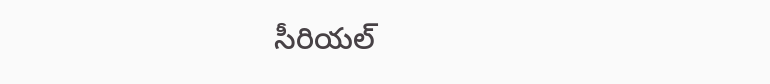సీరియల్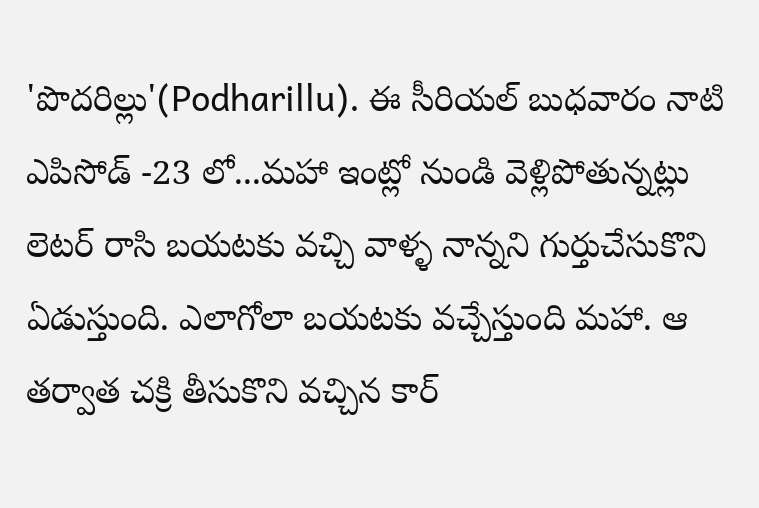'పొదరిల్లు'(Podharillu). ఈ సీరియల్ బుధవారం నాటి ఎపిసోడ్ -23 లో...మహా ఇంట్లో నుండి వెళ్లిపోతున్నట్లు లెటర్ రాసి బయటకు వచ్చి వాళ్ళ నాన్నని గుర్తుచేసుకొని ఏడుస్తుంది. ఎలాగోలా బయటకు వచ్చేస్తుంది మహా. ఆ తర్వాత చక్రి తీసుకొని వచ్చిన కార్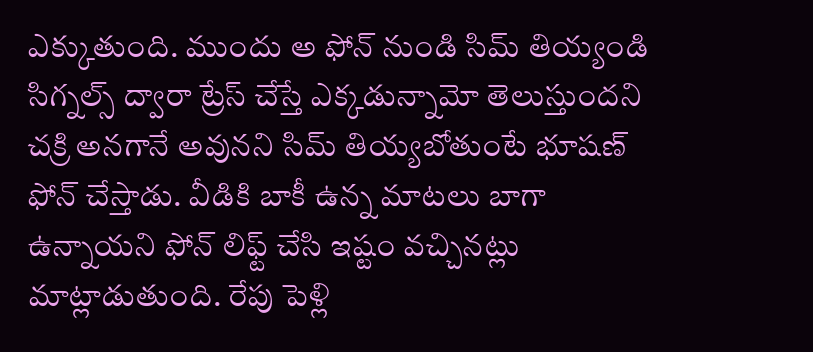ఎక్కుతుంది. ముందు అ ఫోన్ నుండి సిమ్ తియ్యండి సిగ్నల్స్ ద్వారా ట్రేస్ చేస్తే ఎక్కడున్నామో తెలుస్తుందని చక్రి అనగానే అవునని సిమ్ తియ్యబోతుంటే భూషణ్ ఫోన్ చేస్తాడు. వీడికి బాకీ ఉన్న మాటలు బాగా ఉన్నాయని ఫోన్ లిఫ్ట్ చేసి ఇష్టం వచ్చినట్లు మాట్లాడుతుంది. రేపు పెళ్లి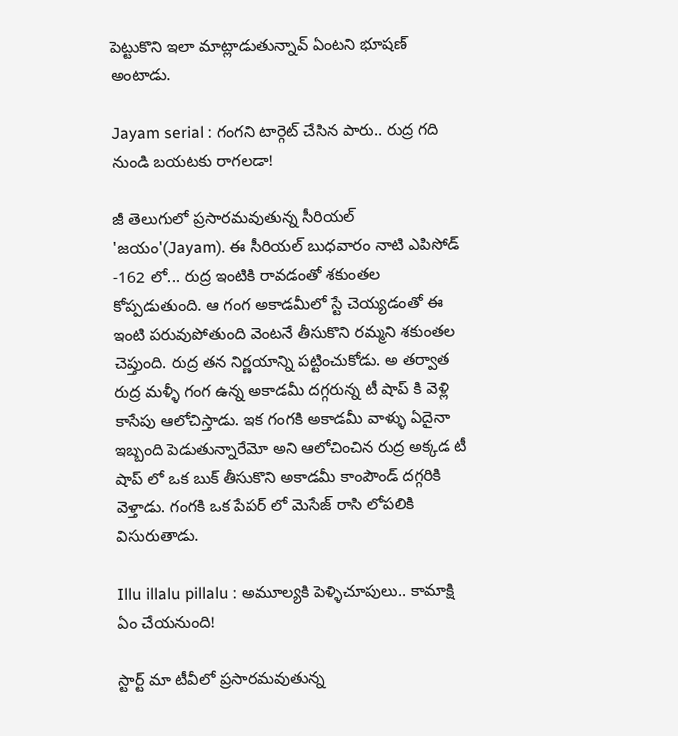పెట్టుకొని ఇలా మాట్లాడుతున్నావ్ ఏంటని భూషణ్ అంటాడు.

Jayam serial : గంగని టార్గెట్ చేసిన పారు.. రుద్ర గది నుండి బయటకు రాగలడా!

జీ తెలుగులో ప్రసారమవుతున్న సీరియల్ 'జయం'(Jayam). ఈ సీరియల్ బుధవారం నాటి ఎపిసోడ్ -162 లో... రుద్ర ఇంటికి రావడంతో శకుంతల కోప్పడుతుంది. ఆ గంగ అకాడమీలో స్టే చెయ్యడంతో ఈ ఇంటి పరువుపోతుంది వెంటనే తీసుకొని రమ్మని శకుంతల చెప్తుంది. రుద్ర తన నిర్ణయాన్ని పట్టించుకోడు. అ తర్వాత రుద్ర మళ్ళీ గంగ ఉన్న అకాడమీ దగ్గరున్న టీ షాప్ కి వెళ్లి కాసేపు ఆలోచిస్తాడు. ఇక గంగకి అకాడమీ వాళ్ళు ఏదైనా ఇబ్బంది పెడుతున్నారేమో అని ఆలోచించిన రుద్ర అక్కడ టీ షాప్ లో ఒక బుక్ తీసుకొని అకాడమీ కాంపౌండ్ దగ్గరికి వెళ్తాడు. గంగకి ఒక పేపర్ లో మెసేజ్ రాసి లోపలికి విసురుతాడు.

Illu illalu pillalu : అమూల్యకి పెళ్ళిచూపులు.. కామాక్షి ఏం చేయనుంది!

స్టార్ట్ మా టీవీలో ప్రసారమవుతున్న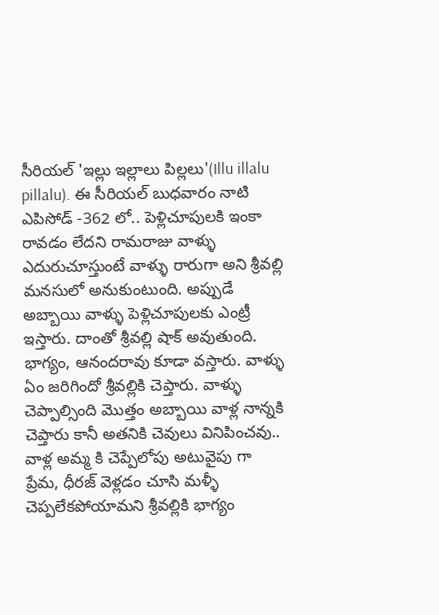సీరియల్ 'ఇల్లు ఇల్లాలు పిల్లలు'(Illu illalu pillalu). ఈ సీరియల్ బుధవారం నాటి ఎపిసోడ్ -362 లో.. పెళ్లిచూపులకి ఇంకా రావడం లేదని రామరాజు వాళ్ళు ఎదురుచూస్తుంటే వాళ్ళు రారుగా అని శ్రీవల్లి మనసులో అనుకుంటుంది. అప్పుడే అబ్బాయి వాళ్ళు పెళ్లిచూపులకు ఎంట్రీ ఇస్తారు‌. దాంతో శ్రీవల్లి షాక్ అవుతుంది. భాగ్యం, ఆనందరావు కూడా వస్తారు. వాళ్ళు ఏం జరిగిందో శ్రీవల్లికి చెప్తారు. వాళ్ళు చెప్పాల్సింది మొత్తం అబ్బాయి వాళ్ల నాన్నకి చెప్తారు కానీ అతనికి చెవులు వినిపించవు.. వాళ్ల అమ్మ కి చెప్పేలోపు అటువైపు గా ప్రేమ, ధీరజ్ వెళ్లడం చూసి మళ్ళీ చెప్పలేకపోయామని శ్రీవల్లికి భాగ్యం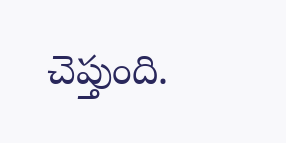చెప్తుంది.